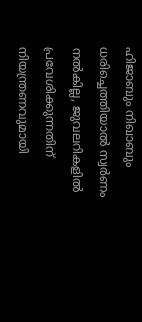ഹിജാബും നിഖാബും ധരിച്ചെത്തിയാൽ സ്വർണം നൽകില്ല, ജുവലറികളിൽ പ്രവേശിക്കുന്നതിന് നിയന്ത്രണവുമായി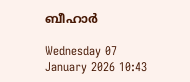ബീഹാർ

Wednesday 07 January 2026 10:43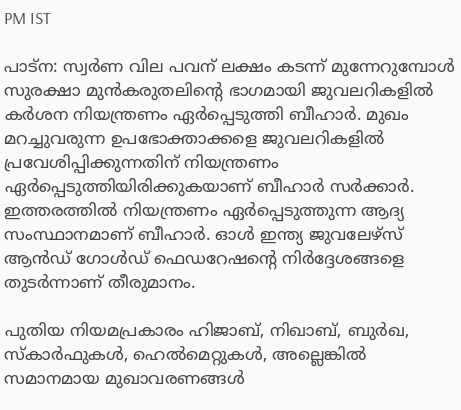PM IST

പാട്ന: സ്വർ‌ണ വില പവന് ലക്ഷം കടന്ന് മുന്നേറുമ്പോൾ സുരക്ഷാ മുൻകരുതലിന്റെ ഭാഗമായി ജുവലറികളിൽ കർശന നിയന്ത്രണം ഏർപ്പെടുത്തി ബീഹാർ. മുഖം മറച്ചുവരുന്ന ഉപഭോക്താക്കളെ ജുവലറികളിൽ പ്രവേശിപ്പിക്കുന്നതിന് നിയന്ത്രണം ഏ‍ർപ്പെടുത്തിയിരിക്കുകയാണ് ബീഹാർ സർക്കാർ. ഇത്തരത്തിൽ നിയന്ത്രണം ഏർപ്പെടുത്തുന്ന ആദ്യ സംസ്ഥാനമാണ് ബീഹാർ. ഓൾ ഇന്ത്യ ജുവലേഴ്സ് ആൻഡ് ഗോൾഡ് ഫെഡറേഷന്റെ നിർദ്ദേശങ്ങളെ തുടർന്നാണ് തീരുമാനം.

പുതിയ നിയമപ്രകാരം ഹിജാബ്, നിഖാബ്, ബുർഖ, സ്കാർഫുകൾ, ഹെൽമെറ്റുകൾ, അല്ലെങ്കിൽ സമാനമായ മുഖാവരണങ്ങൾ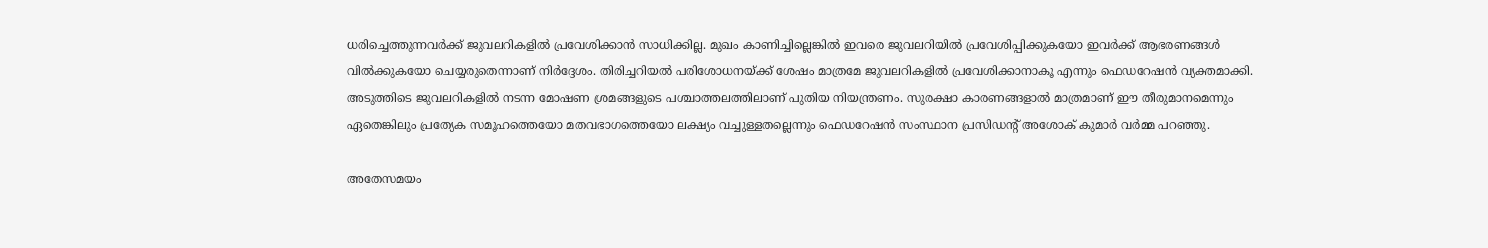ധരിച്ചെത്തുന്നവർക്ക് ജുവലറികളിൽ പ്രവേശിക്കാൻ സാധിക്കില്ല. മുഖം കാണിച്ചില്ലെങ്കിൽ ഇവരെ ജുവലറിയിൽ പ്രവേശിപ്പിക്കുകയോ ഇവർക്ക് ആഭരണങ്ങൾ വിൽക്കുകയോ ചെയ്യരുതെന്നാണ് നിർദ്ദേശം. തിരിച്ചറിയൽ പരിശോധനയ്ക്ക് ശേഷം മാത്രമേ ജുവലറികളിൽ പ്രവേശിക്കാനാകൂ എന്നും ഫെഡറേഷൻ വ്യക്തമാക്കി. അടുത്തിടെ ജുവലറികളിൽ നടന്ന മോഷണ ശ്രമങ്ങളുടെ പശ്ചാത്തലത്തിലാണ് പുതിയ നിയന്ത്രണം. സുരക്ഷാ കാരണങ്ങളാൽ മാത്രമാണ് ഈ തീരുമാനമെന്നും ഏതെങ്കിലും പ്രത്യേക സമൂഹത്തെയോ മതവഭാഗത്തെയോ ലക്ഷ്യം വച്ചുള്ളതല്ലെന്നും ഫെഡറേഷൻ സംസ്ഥാന പ്രസിഡന്റ് അശോക് കുമാർ വർമ്മ പറഞ്ഞു.

അതേസമയം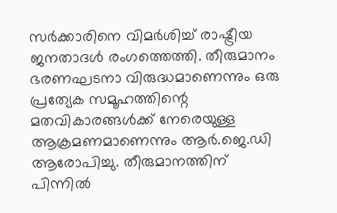സർക്കാരിനെ വിമർശിച്ച് രാഷ്ട്രീയ ജനതാദൾ രംഗത്തെത്തി. തീരുമാനം ഭരണഘടനാ വിരുദ്ധമാണെന്നും ഒരു പ്രത്യേക സമൂഹത്തിന്റെ മതവികാരങ്ങൾക്ക് നേരെയുള്ള ആക്രമണമാണെന്നും ആർ.ജെ.ഡി ആരോപിച്ചു. തീരുമാനത്തിന് പിന്നിൽ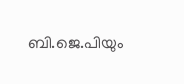ബി.ജെ.പിയും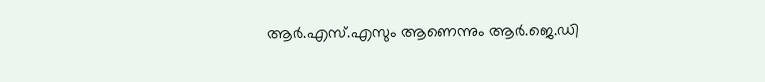ആർ.എസ്.എസും ആണെന്നും ആർ.ജെ.ഡി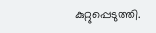കുറ്റുപ്പെടുത്തി.